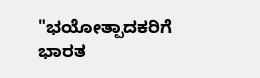"ಭಯೋತ್ಪಾದಕರಿಗೆ ಭಾರತ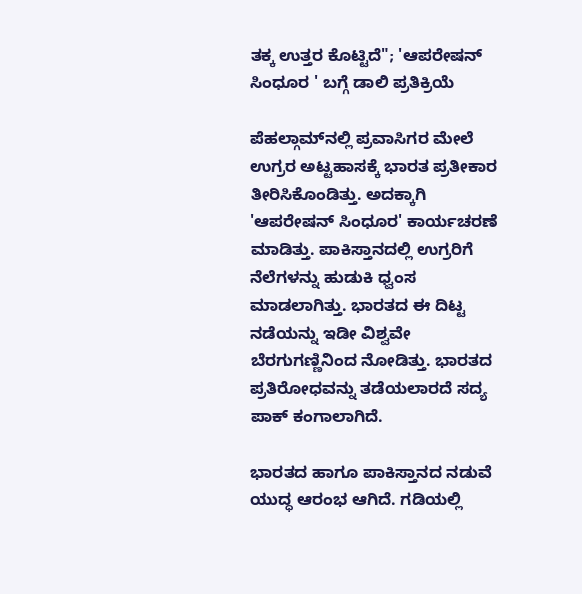ತಕ್ಕ ಉತ್ತರ ಕೊಟ್ಟಿದೆ"; 'ಆಪರೇಷನ್ ಸಿಂಧೂರ ' ಬಗ್ಗೆ ಡಾಲಿ ಪ್ರತಿಕ್ರಿಯೆ

ಪೆಹಲ್ಗಾಮ್‌ನಲ್ಲಿ ಪ್ರವಾಸಿಗರ ಮೇಲೆ ಉಗ್ರರ ಅಟ್ಟಹಾಸಕ್ಕೆ ಭಾರತ ಪ್ರತೀಕಾರ ತೀರಿಸಿಕೊಂಡಿತ್ತು. ಅದಕ್ಕಾಗಿ 'ಆಪರೇಷನ್ ಸಿಂಧೂರ' ಕಾರ್ಯಚರಣೆ ಮಾಡಿತ್ತು. ಪಾಕಿಸ್ತಾನದಲ್ಲಿ ಉಗ್ರರಿಗೆ ನೆಲೆಗಳನ್ನು ಹುಡುಕಿ ಧ್ವಂಸ ಮಾಡಲಾಗಿತ್ತು. ಭಾರತದ ಈ ದಿಟ್ಟ ನಡೆಯನ್ನು ಇಡೀ ವಿಶ್ವವೇ ಬೆರಗುಗಣ್ಣಿನಿಂದ ನೋಡಿತ್ತು. ಭಾರತದ ಪ್ರತಿರೋಧವನ್ನು ತಡೆಯಲಾರದೆ ಸದ್ಯ ಪಾಕ್ ಕಂಗಾಲಾಗಿದೆ.

ಭಾರತದ ಹಾಗೂ ಪಾಕಿಸ್ತಾನದ ನಡುವೆ ಯುದ್ಧ ಆರಂಭ ಆಗಿದೆ. ಗಡಿಯಲ್ಲಿ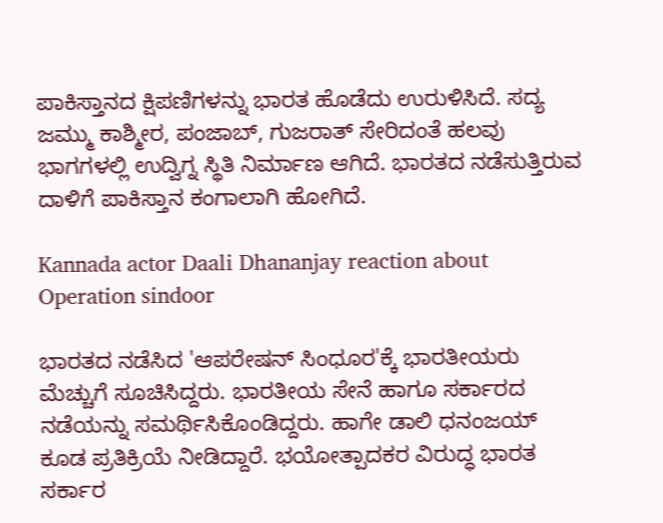ಪಾಕಿಸ್ತಾನದ ಕ್ಷಿಪಣಿಗಳನ್ನು ಭಾರತ ಹೊಡೆದು ಉರುಳಿಸಿದೆ. ಸದ್ಯ ಜಮ್ಮು ಕಾಶ್ಮೀರ, ಪಂಜಾಬ್, ಗುಜರಾತ್ ಸೇರಿದಂತೆ ಹಲವು ಭಾಗಗಳಲ್ಲಿ ಉದ್ವಿಗ್ನ ಸ್ಥಿತಿ ನಿರ್ಮಾಣ ಆಗಿದೆ. ಭಾರತದ ನಡೆಸುತ್ತಿರುವ ದಾಳಿಗೆ ಪಾಕಿಸ್ತಾನ ಕಂಗಾಲಾಗಿ ಹೋಗಿದೆ.

Kannada actor Daali Dhananjay reaction about Operation sindoor

ಭಾರತದ ನಡೆಸಿದ 'ಆಪರೇಷನ್ ಸಿಂಧೂರ'ಕ್ಕೆ ಭಾರತೀಯರು ಮೆಚ್ಚುಗೆ ಸೂಚಿಸಿದ್ದರು. ಭಾರತೀಯ ಸೇನೆ ಹಾಗೂ ಸರ್ಕಾರದ ನಡೆಯನ್ನು ಸಮರ್ಥಿಸಿಕೊಂಡಿದ್ದರು. ಹಾಗೇ ಡಾಲಿ ಧನಂಜಯ್ ಕೂಡ ಪ್ರತಿಕ್ರಿಯೆ ನೀಡಿದ್ದಾರೆ. ಭಯೋತ್ಪಾದಕರ ವಿರುದ್ಧ ಭಾರತ ಸರ್ಕಾರ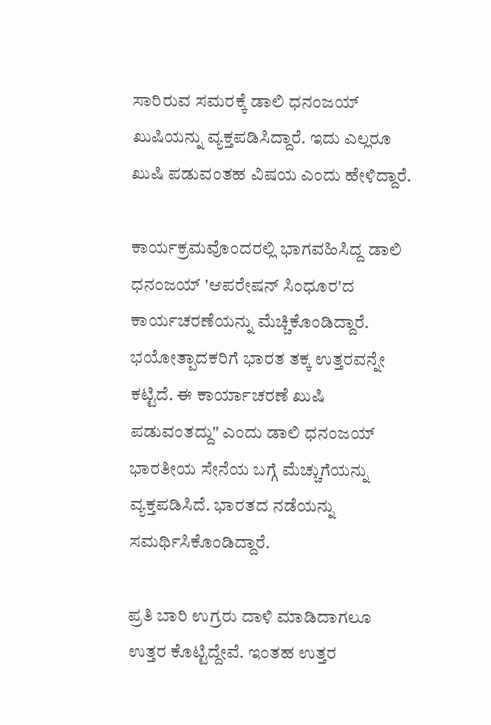ಸಾರಿರುವ ಸಮರಕ್ಕೆ ಡಾಲಿ ಧನಂಜಯ್ ಖುಷಿಯನ್ನು ವ್ಯಕ್ತಪಡಿಸಿದ್ದಾರೆ. ಇದು ಎಲ್ಲರೂ ಖುಷಿ ಪಡುವಂತಹ ವಿಷಯ ಎಂದು ಹೇಳಿದ್ದಾರೆ.

ಕಾರ್ಯಕ್ರಮವೊಂದರಲ್ಲಿ ಭಾಗವಹಿಸಿದ್ದ ಡಾಲಿ ಧನಂಜಯ್ 'ಆಪರೇಷನ್ ಸಿಂಧೂರ'ದ ಕಾರ್ಯಚರಣೆಯನ್ನು ಮೆಚ್ಚಿಕೊಂಡಿದ್ದಾರೆ. ಭಯೋತ್ಪಾದಕರಿಗೆ ಭಾರತ ತಕ್ಕ ಉತ್ತರವನ್ನೇ ಕಟ್ಟಿದೆ. ಈ ಕಾರ್ಯಾಚರಣೆ ಖುಷಿ ಪಡುವಂತದ್ದು" ಎಂದು ಡಾಲಿ ಧನಂಜಯ್ ಭಾರತೀಯ ಸೇನೆಯ ಬಗ್ಗೆ ಮೆಚ್ಚುಗೆಯನ್ನು ವ್ಯಕ್ತಪಡಿಸಿದೆ. ಭಾರತದ ನಡೆಯನ್ನು ಸಮರ್ಥಿಸಿಕೊಂಡಿದ್ದಾರೆ.

ಪ್ರತಿ ಬಾರಿ ಉಗ್ರರು ದಾಳಿ ಮಾಡಿದಾಗಲೂ ಉತ್ತರ ಕೊಟ್ಟಿದ್ದೇವೆ. ಇಂತಹ ಉತ್ತರ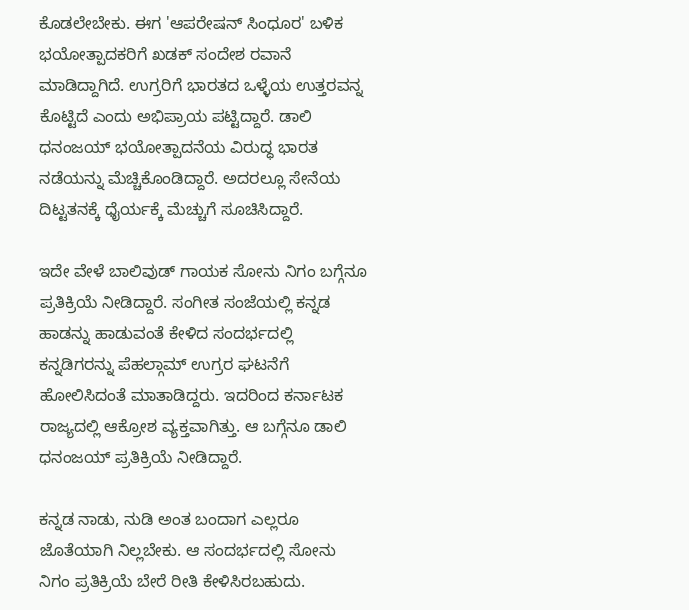ಕೊಡಲೇಬೇಕು. ಈಗ 'ಆಪರೇಷನ್ ಸಿಂಧೂರ' ಬಳಿಕ ಭಯೋತ್ಪಾದಕರಿಗೆ ಖಡಕ್ ಸಂದೇಶ ರವಾನೆ ಮಾಡಿದ್ದಾಗಿದೆ. ಉಗ್ರರಿಗೆ ಭಾರತದ ಒಳ್ಳೆಯ ಉತ್ತರವನ್ನ ಕೊಟ್ಟಿದೆ ಎಂದು ಅಭಿಪ್ರಾಯ ಪಟ್ಟಿದ್ದಾರೆ. ಡಾಲಿ ಧನಂಜಯ್ ಭಯೋತ್ಪಾದನೆಯ ವಿರುದ್ಧ ಭಾರತ ನಡೆಯನ್ನು ಮೆಚ್ಚಿಕೊಂಡಿದ್ದಾರೆ. ಅದರಲ್ಲೂ ಸೇನೆಯ ದಿಟ್ಟತನಕ್ಕೆ ಧೈರ್ಯಕ್ಕೆ ಮೆಚ್ಚುಗೆ ಸೂಚಿಸಿದ್ದಾರೆ.

ಇದೇ ವೇಳೆ ಬಾಲಿವುಡ್ ಗಾಯಕ ಸೋನು ನಿಗಂ ಬಗ್ಗೆನೂ ಪ್ರತಿಕ್ರಿಯೆ ನೀಡಿದ್ದಾರೆ. ಸಂಗೀತ ಸಂಜೆಯಲ್ಲಿ ಕನ್ನಡ ಹಾಡನ್ನು ಹಾಡುವಂತೆ ಕೇಳಿದ ಸಂದರ್ಭದಲ್ಲಿ ಕನ್ನಡಿಗರನ್ನು ಪೆಹಲ್ಗಾಮ್ ಉಗ್ರರ ಘಟನೆಗೆ ಹೋಲಿಸಿದಂತೆ ಮಾತಾಡಿದ್ದರು. ಇದರಿಂದ ಕರ್ನಾಟಕ ರಾಜ್ಯದಲ್ಲಿ ಆಕ್ರೋಶ ವ್ಯಕ್ತವಾಗಿತ್ತು. ಆ ಬಗ್ಗೆನೂ ಡಾಲಿ ಧನಂಜಯ್ ಪ್ರತಿಕ್ರಿಯೆ ನೀಡಿದ್ದಾರೆ.

ಕನ್ನಡ ನಾಡು, ನುಡಿ ಅಂತ ಬಂದಾಗ ಎಲ್ಲರೂ ಜೊತೆಯಾಗಿ ನಿಲ್ಲಬೇಕು. ಆ ಸಂದರ್ಭದಲ್ಲಿ ಸೋನು ನಿಗಂ ಪ್ರತಿಕ್ರಿಯೆ ಬೇರೆ ರೀತಿ ಕೇಳಿಸಿರಬಹುದು.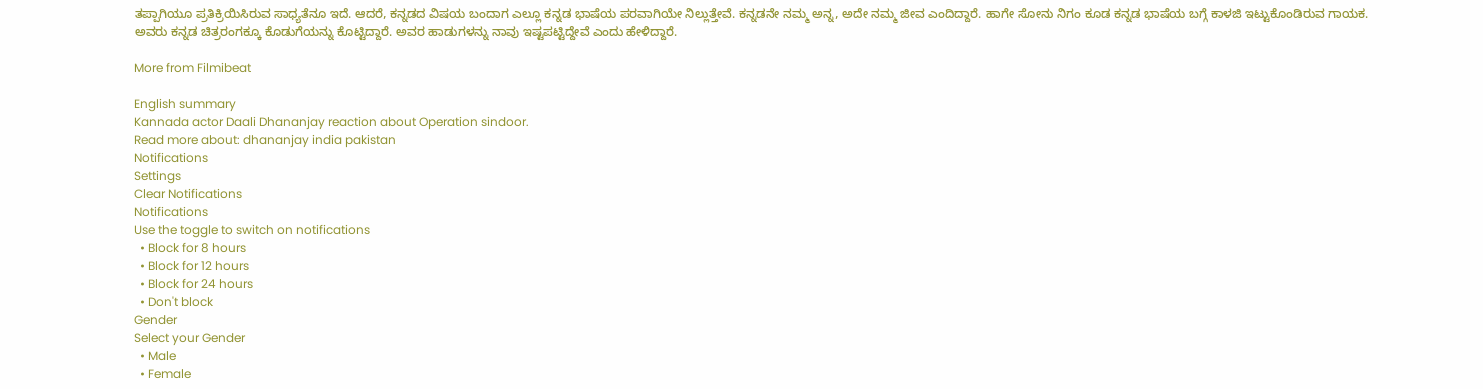ತಪ್ಪಾಗಿಯೂ ಪ್ರತಿಕ್ರಿಯಿಸಿರುವ ಸಾಧ್ಯತೆನೂ ಇದೆ. ಆದರೆ, ಕನ್ನಡದ ವಿಷಯ ಬಂದಾಗ ಎಲ್ಲೂ ಕನ್ನಡ ಭಾಷೆಯ ಪರವಾಗಿಯೇ ನಿಲ್ಲುತ್ತೇವೆ. ಕನ್ನಡನೇ ನಮ್ಮ ಅನ್ನ, ಅದೇ ನಮ್ಮ ಜೀವ ಎಂದಿದ್ದಾರೆ. ಹಾಗೇ ಸೋನು ನಿಗಂ ಕೂಡ ಕನ್ನಡ ಭಾಷೆಯ ಬಗ್ಗೆ ಕಾಳಜಿ ಇಟ್ಟುಕೊಂಡಿರುವ ಗಾಯಕ. ಅವರು ಕನ್ನಡ ಚಿತ್ರರಂಗಕ್ಕೂ ಕೊಡುಗೆಯನ್ನು ಕೊಟ್ಟಿದ್ದಾರೆ. ಅವರ ಹಾಡುಗಳನ್ನು ನಾವು ಇಷ್ಟಪಟ್ಟಿದ್ದೇವೆ ಎಂದು ಹೇಳಿದ್ದಾರೆ.

More from Filmibeat

English summary
Kannada actor Daali Dhananjay reaction about Operation sindoor.
Read more about: dhananjay india pakistan
Notifications
Settings
Clear Notifications
Notifications
Use the toggle to switch on notifications
  • Block for 8 hours
  • Block for 12 hours
  • Block for 24 hours
  • Don't block
Gender
Select your Gender
  • Male
  • Female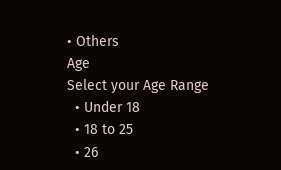• Others
Age
Select your Age Range
  • Under 18
  • 18 to 25
  • 26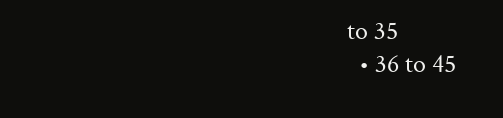to 35
  • 36 to 45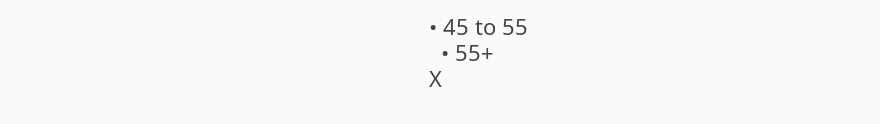• 45 to 55
  • 55+
X